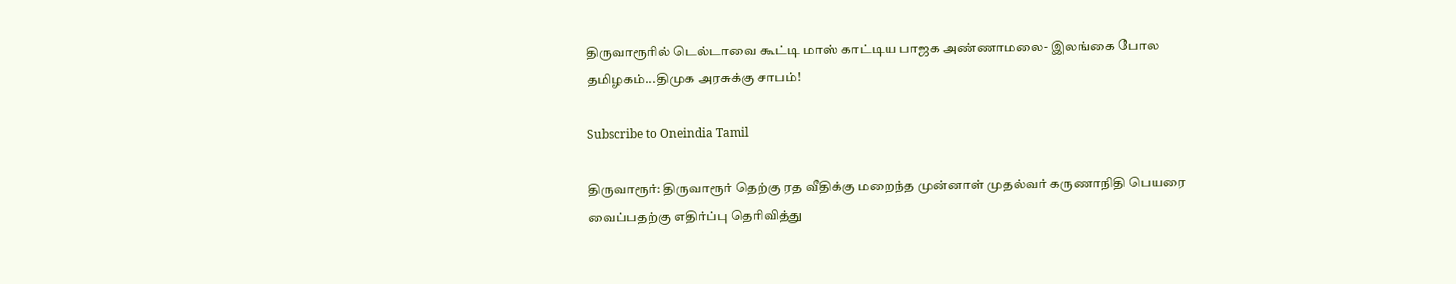திருவாரூரில் டெல்டாவை கூட்டி மாஸ் காட்டிய பாஜக அண்ணாமலை- இலங்கை போல தமிழகம்...திமுக அரசுக்கு சாபம்!

Subscribe to Oneindia Tamil

திருவாரூர்: திருவாரூர் தெற்கு ரத வீதிக்கு மறைந்த முன்னாள் முதல்வர் கருணாநிதி பெயரை வைப்பதற்கு எதிர்ப்பு தெரிவித்து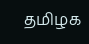தமிழக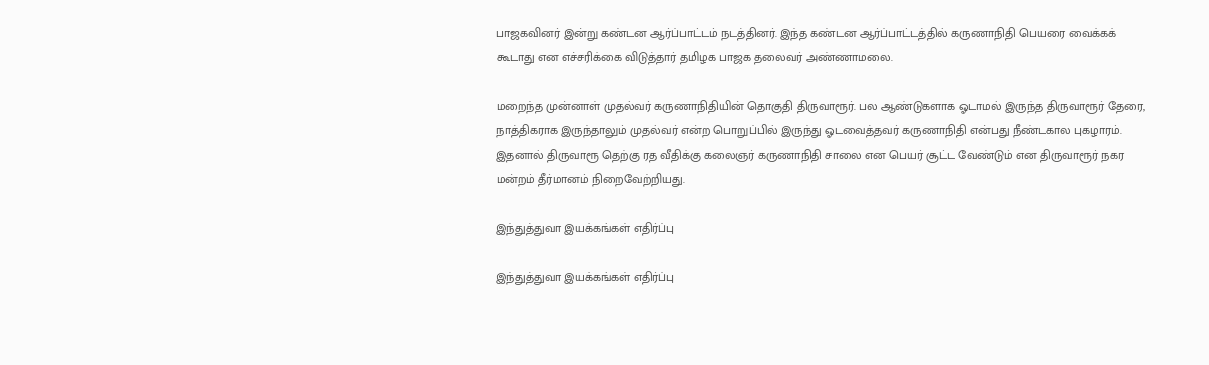பாஜகவினர் இன்று கண்டன ஆர்ப்பாட்டம் நடத்தினர். இந்த கண்டன ஆர்ப்பாட்டத்தில் கருணாநிதி பெயரை வைக்கக் கூடாது என எச்சரிக்கை விடுத்தார் தமிழக பாஜக தலைவர் அண்ணாமலை.

மறைந்த முன்னாள் முதல்வர் கருணாநிதியின் தொகுதி திருவாரூர். பல ஆண்டுகளாக ஓடாமல் இருந்த திருவாரூர் தேரை, நாத்திகராக இருந்தாலும் முதல்வர் என்ற பொறுப்பில் இருந்து ஓடவைத்தவர் கருணாநிதி என்பது நீண்டகால புகழாரம். இதனால் திருவாரூ தெற்கு ரத வீதிக்கு கலைஞர் கருணாநிதி சாலை என பெயர் சூட்ட வேண்டும் என திருவாரூர் நகர மன்றம் தீர்மானம் நிறைவேற்றியது.

இந்துத்துவா இயக்கங்கள் எதிர்ப்பு

இந்துத்துவா இயக்கங்கள் எதிர்ப்பு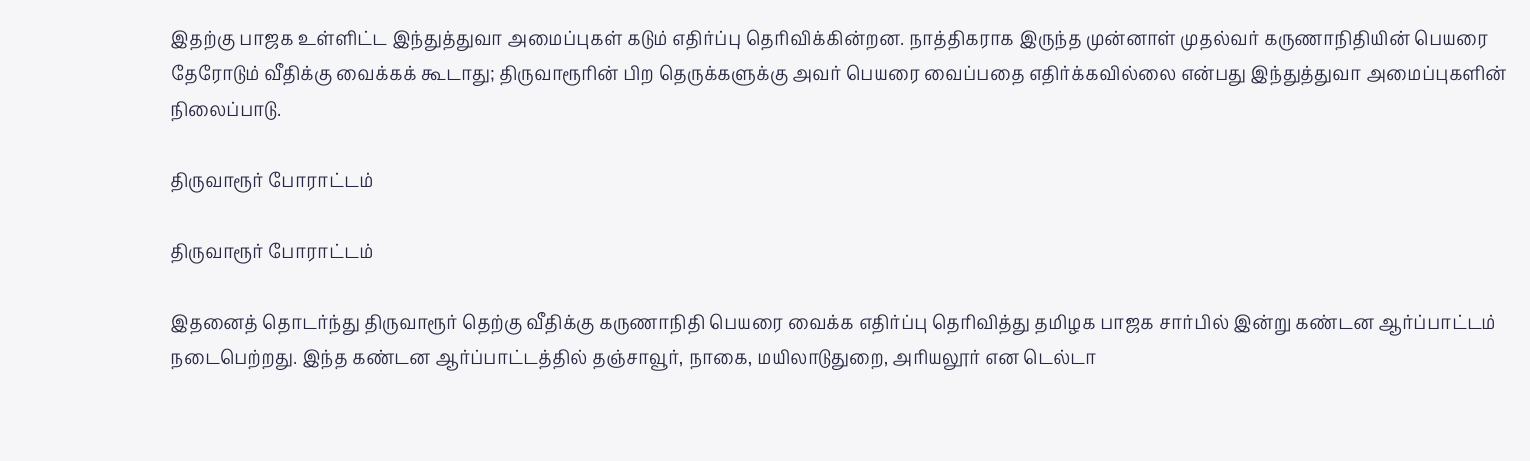இதற்கு பாஜக உள்ளிட்ட இந்துத்துவா அமைப்புகள் கடும் எதிர்ப்பு தெரிவிக்கின்றன. நாத்திகராக இருந்த முன்னாள் முதல்வர் கருணாநிதியின் பெயரை தேரோடும் வீதிக்கு வைக்கக் கூடாது; திருவாரூரின் பிற தெருக்களுக்கு அவர் பெயரை வைப்பதை எதிர்க்கவில்லை என்பது இந்துத்துவா அமைப்புகளின் நிலைப்பாடு.

திருவாரூர் போராட்டம்

திருவாரூர் போராட்டம்

இதனைத் தொடர்ந்து திருவாரூர் தெற்கு வீதிக்கு கருணாநிதி பெயரை வைக்க எதிர்ப்பு தெரிவித்து தமிழக பாஜக சார்பில் இன்று கண்டன ஆர்ப்பாட்டம் நடைபெற்றது. இந்த கண்டன ஆர்ப்பாட்டத்தில் தஞ்சாவூர், நாகை, மயிலாடுதுறை, அரியலூர் என டெல்டா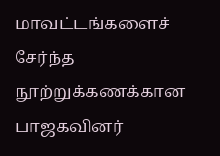மாவட்டங்களைச் சேர்ந்த நூற்றுக்கணக்கான பாஜகவினர்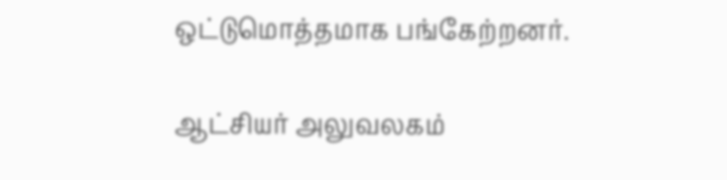ஒட்டுமொத்தமாக பங்கேற்றனர்.

ஆட்சியர் அலுவலகம்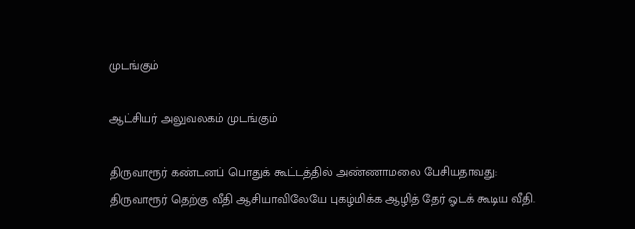முடங்கும்

ஆட்சியர் அலுவலகம் முடங்கும்

திருவாரூர் கண்டனப் பொதுக் கூட்டத்தில் அண்ணாமலை பேசியதாவது: திருவாரூர் தெற்கு வீதி ஆசியாவிலேயே புகழ்மிக்க ஆழித் தேர் ஓடக் கூடிய வீதி.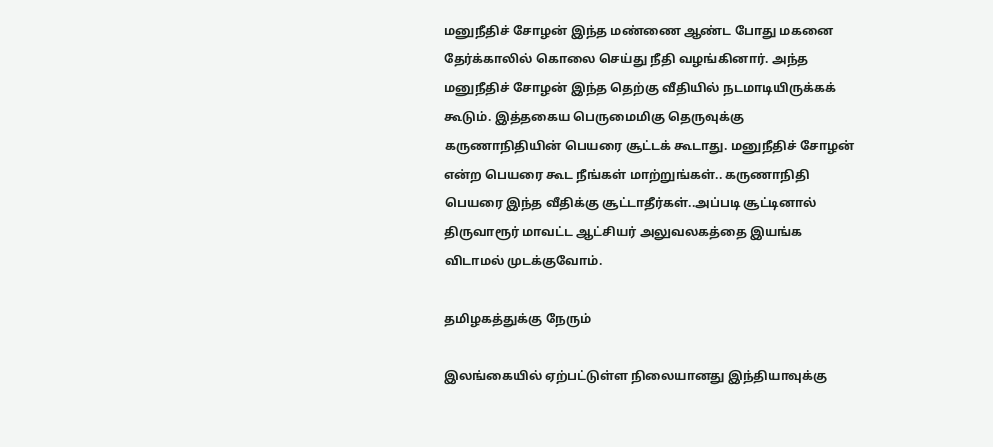மனுநீதிச் சோழன் இந்த மண்ணை ஆண்ட போது மகனை தேர்க்காலில் கொலை செய்து நீதி வழங்கினார். அந்த மனுநீதிச் சோழன் இந்த தெற்கு வீதியில் நடமாடியிருக்கக் கூடும். இத்தகைய பெருமைமிகு தெருவுக்கு கருணாநிதியின் பெயரை சூட்டக் கூடாது. மனுநீதிச் சோழன் என்ற பெயரை கூட நீங்கள் மாற்றுங்கள்.. கருணாநிதி பெயரை இந்த வீதிக்கு சூட்டாதீர்கள்..அப்படி சூட்டினால் திருவாரூர் மாவட்ட ஆட்சியர் அலுவலகத்தை இயங்க விடாமல் முடக்குவோம்.

தமிழகத்துக்கு நேரும்

இலங்கையில் ஏற்பட்டுள்ள நிலையானது இந்தியாவுக்கு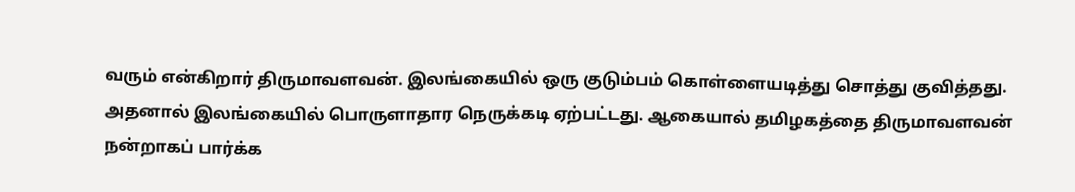வரும் என்கிறார் திருமாவளவன். இலங்கையில் ஒரு குடும்பம் கொள்ளையடித்து சொத்து குவித்தது. அதனால் இலங்கையில் பொருளாதார நெருக்கடி ஏற்பட்டது. ஆகையால் தமிழகத்தை திருமாவளவன் நன்றாகப் பார்க்க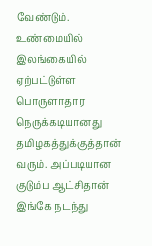வேண்டும். உண்மையில் இலங்கையில் ஏற்பட்டுள்ள பொருளாதார நெருக்கடியானது தமிழகத்துக்குத்தான் வரும். அப்படியான குடும்ப ஆட்சிதான் இங்கே நடந்து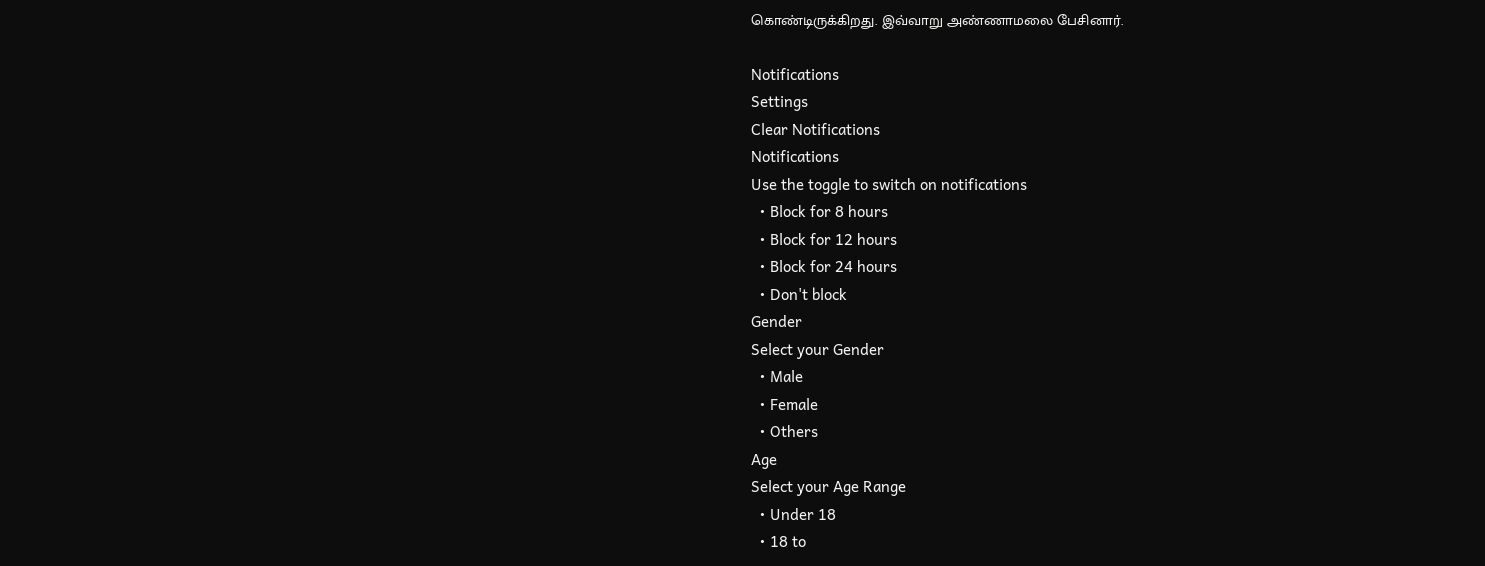கொண்டிருக்கிறது. இவ்வாறு அண்ணாமலை பேசினார்.

Notifications
Settings
Clear Notifications
Notifications
Use the toggle to switch on notifications
  • Block for 8 hours
  • Block for 12 hours
  • Block for 24 hours
  • Don't block
Gender
Select your Gender
  • Male
  • Female
  • Others
Age
Select your Age Range
  • Under 18
  • 18 to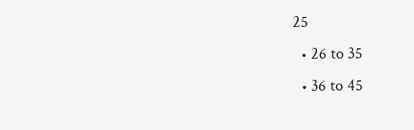25
  • 26 to 35
  • 36 to 45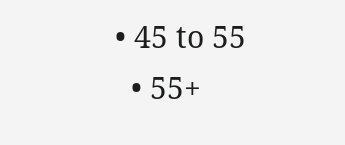• 45 to 55
  • 55+